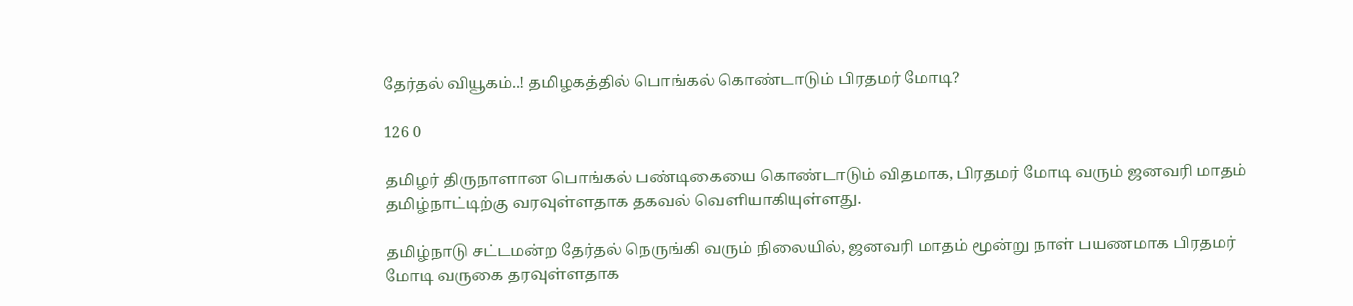தேர்தல் வியூகம்..! தமிழகத்தில் பொங்கல் கொண்டாடும் பிரதமர் மோடி?

126 0

தமிழர் திருநாளான பொங்கல் பண்டிகையை கொண்டாடும் விதமாக, பிரதமர் மோடி வரும் ஜனவரி மாதம் தமிழ்நாட்டிற்கு வரவுள்ளதாக தகவல் வெளியாகியுள்ளது.

தமிழ்நாடு சட்டமன்ற தேர்தல் நெருங்கி வரும் நிலையில், ஜனவரி மாதம் மூன்று நாள் பயணமாக பிரதமர் மோடி வருகை தரவுள்ளதாக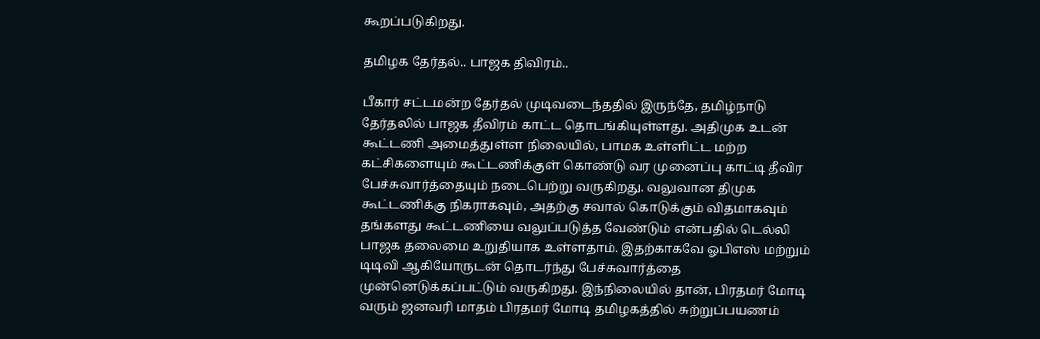கூறப்படுகிறது.

தமிழக தேர்தல்.. பாஜக திவிரம்..

பீகார் சட்டமன்ற தேர்தல் முடிவடைந்ததில் இருந்தே, தமிழ்நாடு தேர்தலில் பாஜக தீவிரம் காட்ட தொடங்கியுள்ளது. அதிமுக உடன் கூட்டணி அமைத்துள்ள நிலையில், பாமக உள்ளிட்ட மற்ற கட்சிகளையும் கூட்டணிக்குள் கொண்டு வர முனைப்பு காட்டி தீவிர பேச்சுவார்த்தையும் நடைபெற்று வருகிறது. வலுவான திமுக கூட்டணிக்கு நிகராகவும், அதற்கு சவால் கொடுக்கும் விதமாகவும் தங்களது கூட்டணியை வலுப்படுத்த வேண்டும் என்பதில் டெல்லி பாஜக தலைமை உறுதியாக உள்ளதாம். இதற்காகவே ஓபிஎஸ் மற்றும் டிடிவி ஆகியோருடன் தொடர்ந்து பேச்சுவார்த்தை முன்னெடுக்கப்பட்டும் வருகிறது. இந்நிலையில் தான், பிரதமர் மோடி வரும் ஜனவரி மாதம் பிரதமர் மோடி தமிழகத்தில் சுற்றுப்பயணம்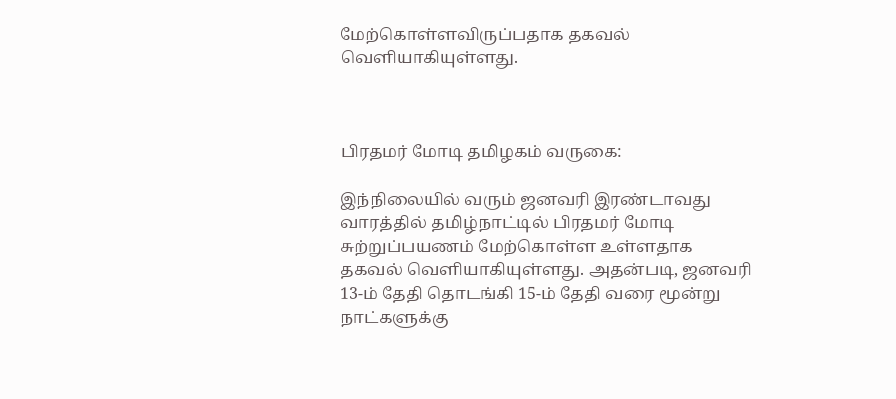மேற்கொள்ளவிருப்பதாக தகவல் வெளியாகியுள்ளது.



பிரதமர் மோடி தமிழகம் வருகை:

இந்நிலையில் வரும் ஜனவரி இரண்டாவது வாரத்தில் தமிழ்நாட்டில் பிரதமர் மோடி சுற்றுப்பயணம் மேற்கொள்ள உள்ளதாக தகவல் வெளியாகியுள்ளது. அதன்படி, ஜனவரி 13-ம் தேதி தொடங்கி 15-ம் தேதி வரை மூன்று நாட்களுக்கு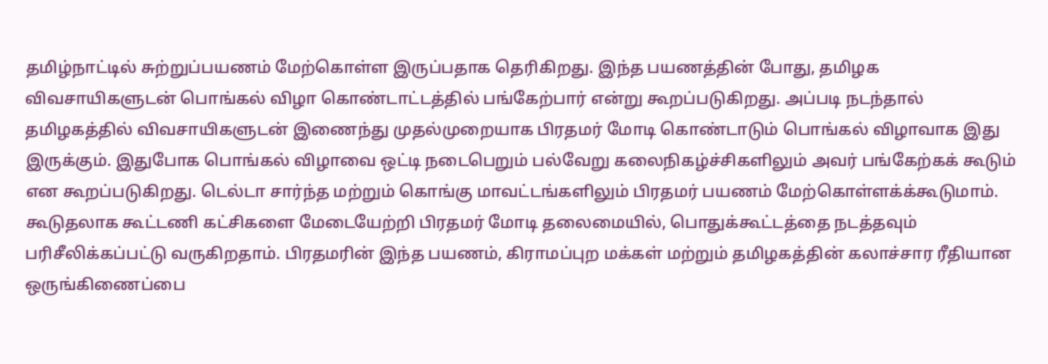தமிழ்நாட்டில் சுற்றுப்பயணம் மேற்கொள்ள இருப்பதாக தெரிகிறது. இந்த பயணத்தின் போது, தமிழக விவசாயிகளுடன் பொங்கல் விழா கொண்டாட்டத்தில் பங்கேற்பார் என்று கூறப்படுகிறது. அப்படி நடந்தால் தமிழகத்தில் விவசாயிகளுடன் இணைந்து முதல்முறையாக பிரதமர் மோடி கொண்டாடும் பொங்கல் விழாவாக இது இருக்கும். இதுபோக பொங்கல் விழாவை ஒட்டி நடைபெறும் பல்வேறு கலைநிகழ்ச்சிகளிலும் அவர் பங்கேற்கக் கூடும் என கூறப்படுகிறது. டெல்டா சார்ந்த மற்றும் கொங்கு மாவட்டங்களிலும் பிரதமர் பயணம் மேற்கொள்ளக்க்கூடுமாம். கூடுதலாக கூட்டணி கட்சிகளை மேடையேற்றி பிரதமர் மோடி தலைமையில், பொதுக்கூட்டத்தை நடத்தவும் பரிசீலிக்கப்பட்டு வருகிறதாம். பிரதமரின் இந்த பயணம், கிராமப்புற மக்கள் மற்றும் தமிழகத்தின் கலாச்சார ரீதியான ஒருங்கிணைப்பை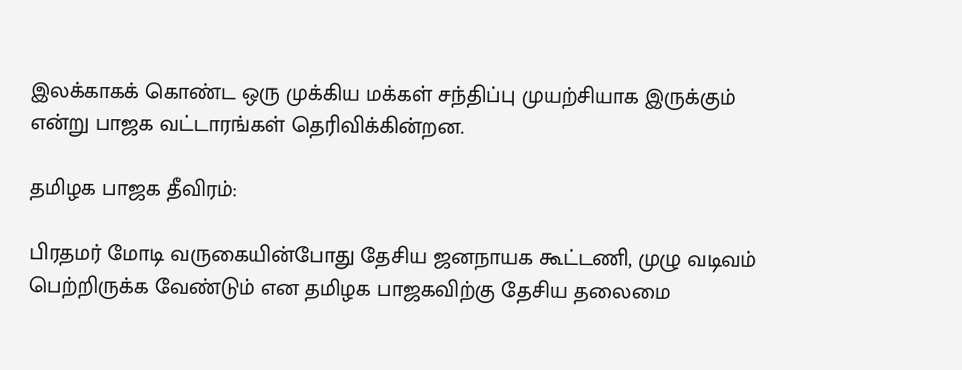இலக்காகக் கொண்ட ஒரு முக்கிய மக்கள் சந்திப்பு முயற்சியாக இருக்கும் என்று பாஜக வட்டாரங்கள் தெரிவிக்கின்றன.

தமிழக பாஜக தீவிரம்:

பிரதமர் மோடி வருகையின்போது தேசிய ஜனநாயக கூட்டணி, முழு வடிவம் பெற்றிருக்க வேண்டும் என தமிழக பாஜகவிற்கு தேசிய தலைமை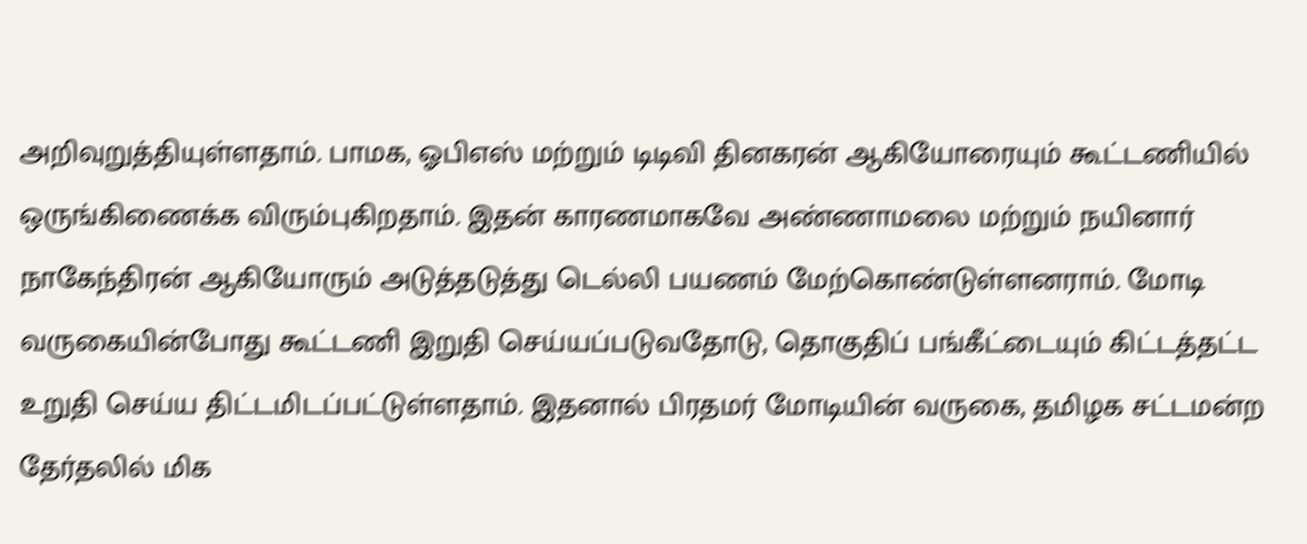அறிவுறுத்தியுள்ளதாம். பாமக, ஓபிஎஸ் மற்றும் டிடிவி தினகரன் ஆகியோரையும் கூட்டணியில் ஒருங்கிணைக்க விரும்புகிறதாம். இதன் காரணமாகவே அண்ணாமலை மற்றும் நயினார் நாகேந்திரன் ஆகியோரும் அடுத்தடுத்து டெல்லி பயணம் மேற்கொண்டுள்ளனராம். மோடி வருகையின்போது கூட்டணி இறுதி செய்யப்படுவதோடு, தொகுதிப் பங்கீட்டையும் கிட்டத்தட்ட உறுதி செய்ய திட்டமிடப்பட்டுள்ளதாம். இதனால் பிரதமர் மோடியின் வருகை, தமிழக சட்டமன்ற தேர்தலில் மிக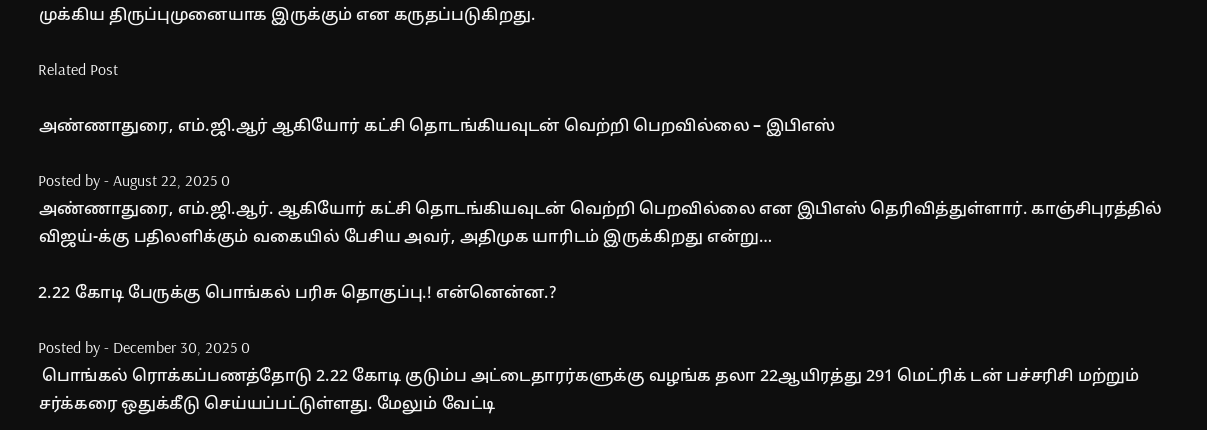முக்கிய திருப்புமுனையாக இருக்கும் என கருதப்படுகிறது.

Related Post

அண்ணாதுரை, எம்.ஜி.ஆர் ஆகியோர் கட்சி தொடங்கியவுடன் வெற்றி பெறவில்லை – இபிஎஸ்

Posted by - August 22, 2025 0
அண்ணாதுரை, எம்.ஜி.ஆர். ஆகியோர் கட்சி தொடங்கியவுடன் வெற்றி பெறவில்லை என இபிஎஸ் தெரிவித்துள்ளார். காஞ்சிபுரத்தில் விஜய்-க்கு பதிலளிக்கும் வகையில் பேசிய அவர், அதிமுக யாரிடம் இருக்கிறது என்று…

2.22 கோடி பேருக்கு பொங்கல் பரிசு தொகுப்பு.! என்னென்ன.?

Posted by - December 30, 2025 0
 பொங்கல் ரொக்கப்பணத்தோடு 2.22 கோடி குடும்ப அட்டைதாரர்களுக்கு வழங்க தலா 22ஆயிரத்து 291 மெட்ரிக் டன் பச்சரிசி மற்றும் சர்க்கரை ஒதுக்கீடு செய்யப்பட்டுள்ளது. மேலும் வேட்டி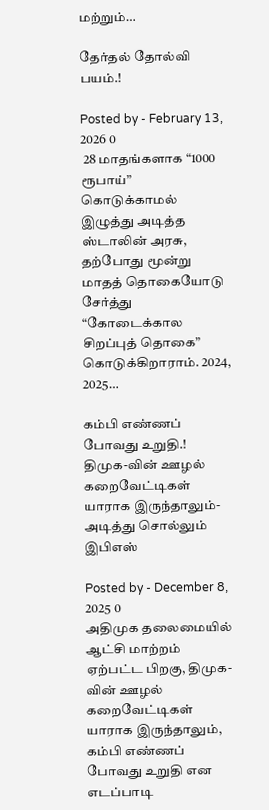மற்றும்…

தேர்தல் தோல்வி பயம்.!

Posted by - February 13, 2026 0
 28 மாதங்களாக “1000 ரூபாய்” கொடுக்காமல் இழுத்து அடித்த ஸ்டாலின் அரசு, தற்போது மூன்று மாதத் தொகையோடு சேர்த்து “கோடைக்கால சிறப்புத் தொகை” கொடுக்கிறாராம். 2024, 2025…

கம்பி எண்ணப் போவது உறுதி.! திமுக-வின் ஊழல் கறைவேட்டிகள் யாராக இருந்தாலும்- அடித்து சொல்லும் இபிஎஸ்

Posted by - December 8, 2025 0
அதிமுக தலைமையில் ஆட்சி மாற்றம் ஏற்பட்ட பிறகு, திமுக-வின் ஊழல் கறைவேட்டிகள் யாராக இருந்தாலும், கம்பி எண்ணப் போவது உறுதி என எடப்பாடி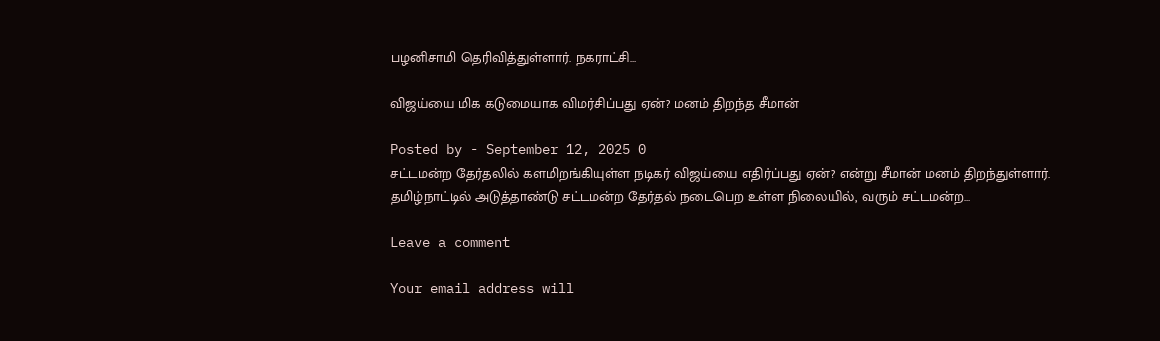பழனிசாமி தெரிவித்துள்ளார். நகராட்சி…

விஜய்யை மிக கடுமையாக விமர்சிப்பது ஏன்? மனம் திறந்த சீமான்

Posted by - September 12, 2025 0
சட்டமன்ற தேர்தலில் களமிறங்கியுள்ள நடிகர் விஜய்யை எதிர்ப்பது ஏன்? என்று சீமான் மனம் திறந்துள்ளார். தமிழ்நாட்டில் அடுத்தாண்டு சட்டமன்ற தேர்தல் நடைபெற உள்ள நிலையில், வரும் சட்டமன்ற…

Leave a comment

Your email address will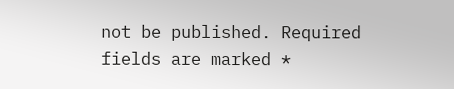not be published. Required fields are marked *